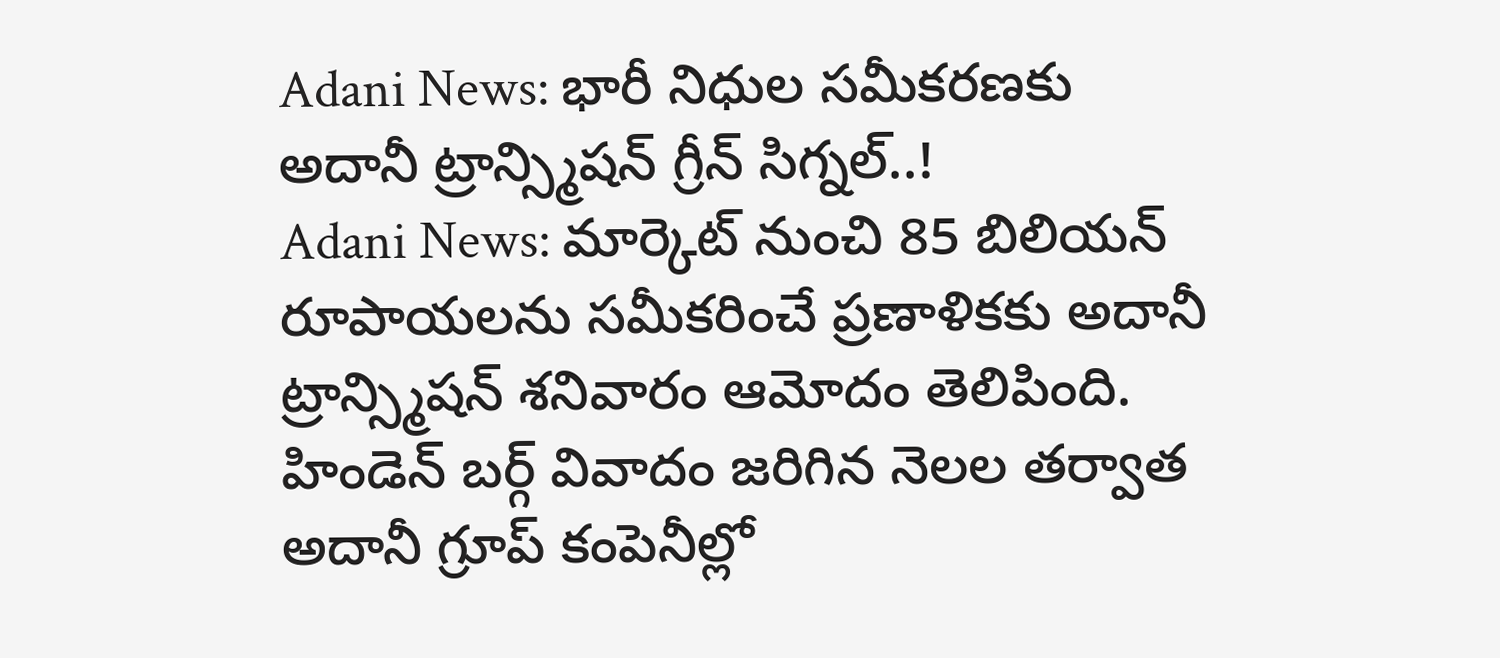Adani News: భారీ నిధుల సమీకరణకు అదానీ ట్రాన్స్మిషన్ గ్రీన్ సిగ్నల్..!
Adani News: మార్కెట్ నుంచి 85 బిలియన్ రూపాయలను సమీకరించే ప్రణాళికకు అదానీ ట్రాన్స్మిషన్ శనివారం ఆమోదం తెలిపింది. హిండెన్ బర్గ్ వివాదం జరిగిన నెలల తర్వాత అదానీ గ్రూప్ కంపెనీల్లో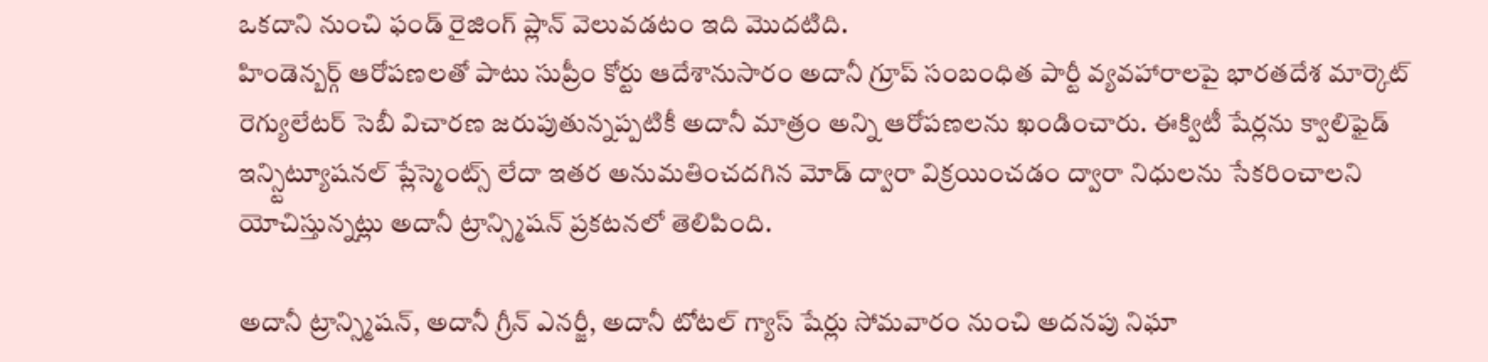ఒకదాని నుంచి ఫండ్ రైజింగ్ ప్లాన్ వెలువడటం ఇది మెుదటిది.
హిండెన్బర్గ్ ఆరోపణలతో పాటు సుప్రీం కోర్టు ఆదేశానుసారం అదానీ గ్రూప్ సంబంధిత పార్టీ వ్యవహారాలపై భారతదేశ మార్కెట్ రెగ్యులేటర్ సెబీ విచారణ జరుపుతున్నప్పటికీ అదానీ మాత్రం అన్ని ఆరోపణలను ఖండించారు. ఈక్విటీ షేర్లను క్వాలిఫైడ్ ఇన్స్టిట్యూషనల్ ప్లేస్మెంట్స్ లేదా ఇతర అనుమతించదగిన మోడ్ ద్వారా విక్రయించడం ద్వారా నిధులను సేకరించాలని యోచిస్తున్నట్లు అదానీ ట్రాన్స్మిషన్ ప్రకటనలో తెలిపింది.

అదానీ ట్రాన్స్మిషన్, అదానీ గ్రీన్ ఎనర్జీ, అదానీ టోటల్ గ్యాస్ షేర్లు సోమవారం నుంచి అదనపు నిఘా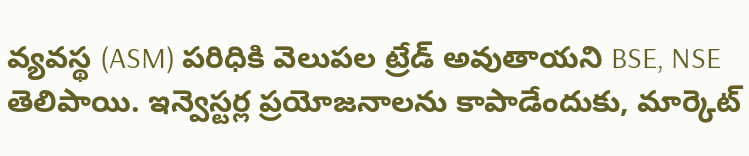వ్యవస్థ (ASM) పరిధికి వెలుపల ట్రేడ్ అవుతాయని BSE, NSE తెలిపాయి. ఇన్వెస్టర్ల ప్రయోజనాలను కాపాడేందుకు, మార్కెట్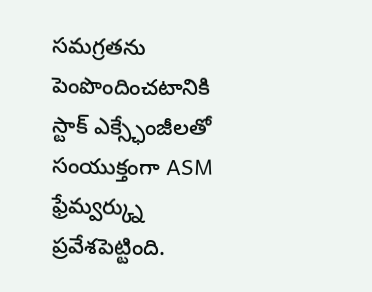సమగ్రతను పెంపొందించటానికి స్టాక్ ఎక్స్ఛేంజీలతో సంయుక్తంగా ASM ఫ్రేమ్వర్క్ను ప్రవేశపెట్టింది.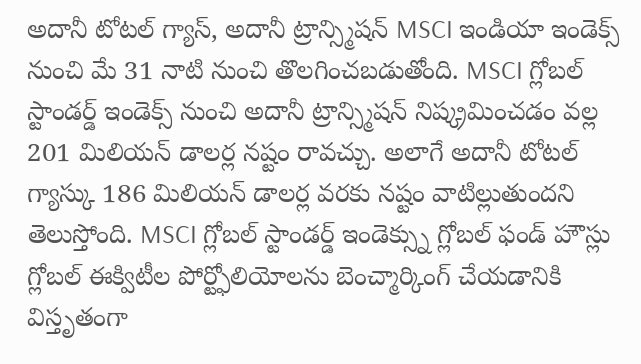అదానీ టోటల్ గ్యాస్, అదానీ ట్రాన్స్మిషన్ MSCI ఇండియా ఇండెక్స్ నుంచి మే 31 నాటి నుంచి తొలగించబడుతోంది. MSCI గ్లోబల్ స్టాండర్డ్ ఇండెక్స్ నుంచి అదానీ ట్రాన్స్మిషన్ నిష్క్రమించడం వల్ల 201 మిలియన్ డాలర్ల నష్టం రావచ్చు. అలాగే అదానీ టోటల్ గ్యాస్కు 186 మిలియన్ డాలర్ల వరకు నష్టం వాటిల్లుతుందని తెలుస్తోంది. MSCI గ్లోబల్ స్టాండర్డ్ ఇండెక్స్ను గ్లోబల్ ఫండ్ హౌస్లు గ్లోబల్ ఈక్విటీల పోర్ట్ఫోలియోలను బెంచ్మార్కింగ్ చేయడానికి విస్తృతంగా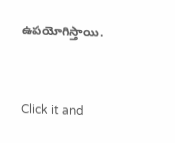ఉపయోగిస్తాయి.


Click it and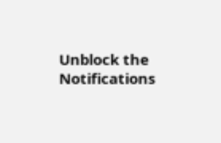Unblock the Notifications